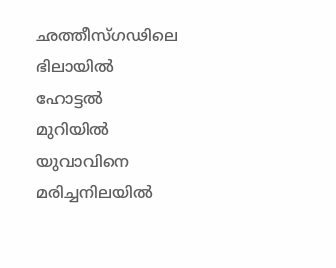ഛത്തീസ്ഗഢിലെ ഭിലായിൽ ഹോട്ടൽ മുറിയിൽ യുവാവിനെ മരിച്ചനിലയിൽ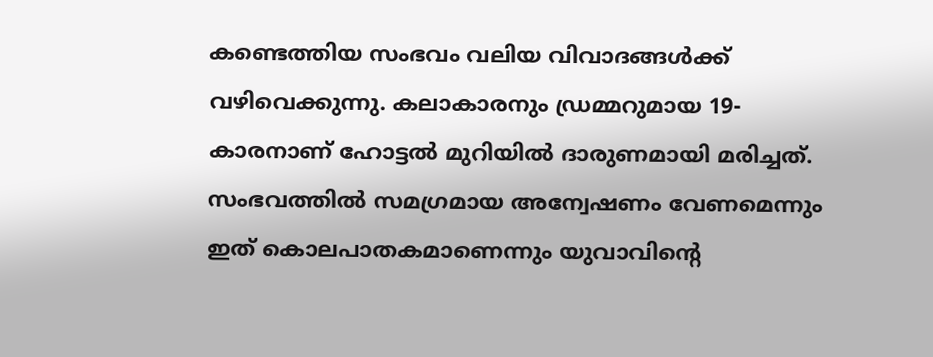കണ്ടെത്തിയ സംഭവം വലിയ വിവാദങ്ങൾക്ക് വഴിവെക്കുന്നു. കലാകാരനും ഡ്രമ്മറുമായ 19-കാരനാണ് ഹോട്ടൽ മുറിയിൽ ദാരുണമായി മരിച്ചത്.
സംഭവത്തിൽ സമഗ്രമായ അന്വേഷണം വേണമെന്നും ഇത് കൊലപാതകമാണെന്നും യുവാവിന്റെ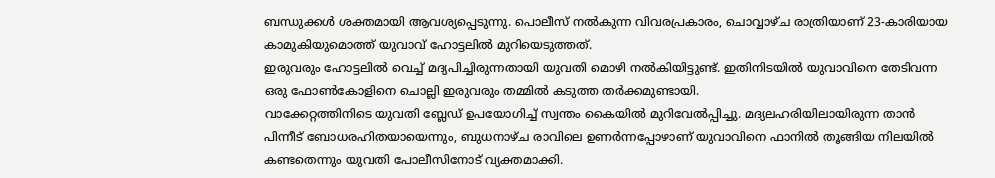ബന്ധുക്കൾ ശക്തമായി ആവശ്യപ്പെടുന്നു. പൊലീസ് നൽകുന്ന വിവരപ്രകാരം, ചൊവ്വാഴ്ച രാത്രിയാണ് 23-കാരിയായ കാമുകിയുമൊത്ത് യുവാവ് ഹോട്ടലിൽ മുറിയെടുത്തത്.
ഇരുവരും ഹോട്ടലിൽ വെച്ച് മദ്യപിച്ചിരുന്നതായി യുവതി മൊഴി നൽകിയിട്ടുണ്ട്. ഇതിനിടയിൽ യുവാവിനെ തേടിവന്ന ഒരു ഫോൺകോളിനെ ചൊല്ലി ഇരുവരും തമ്മിൽ കടുത്ത തർക്കമുണ്ടായി.
വാക്കേറ്റത്തിനിടെ യുവതി ബ്ലേഡ് ഉപയോഗിച്ച് സ്വന്തം കൈയിൽ മുറിവേൽപ്പിച്ചു. മദ്യലഹരിയിലായിരുന്ന താൻ പിന്നീട് ബോധരഹിതയായെന്നും, ബുധനാഴ്ച രാവിലെ ഉണർന്നപ്പോഴാണ് യുവാവിനെ ഫാനിൽ തൂങ്ങിയ നിലയിൽ കണ്ടതെന്നും യുവതി പോലീസിനോട് വ്യക്തമാക്കി.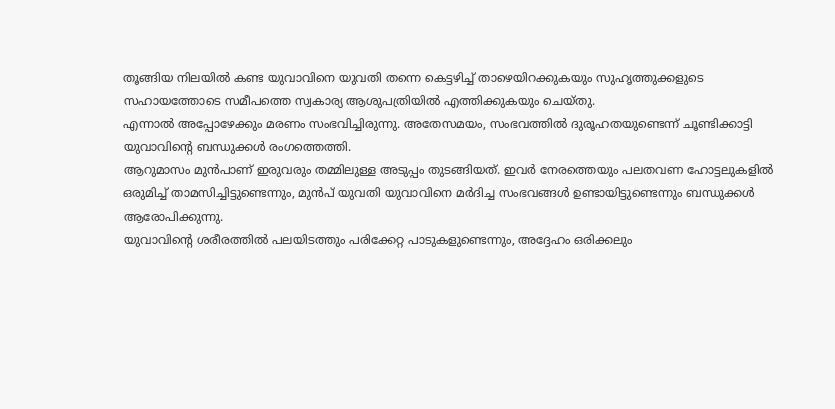തൂങ്ങിയ നിലയിൽ കണ്ട യുവാവിനെ യുവതി തന്നെ കെട്ടഴിച്ച് താഴെയിറക്കുകയും സുഹൃത്തുക്കളുടെ സഹായത്തോടെ സമീപത്തെ സ്വകാര്യ ആശുപത്രിയിൽ എത്തിക്കുകയും ചെയ്തു.
എന്നാൽ അപ്പോഴേക്കും മരണം സംഭവിച്ചിരുന്നു. അതേസമയം, സംഭവത്തിൽ ദുരൂഹതയുണ്ടെന്ന് ചൂണ്ടിക്കാട്ടി യുവാവിന്റെ ബന്ധുക്കൾ രംഗത്തെത്തി.
ആറുമാസം മുൻപാണ് ഇരുവരും തമ്മിലുള്ള അടുപ്പം തുടങ്ങിയത്. ഇവർ നേരത്തെയും പലതവണ ഹോട്ടലുകളിൽ ഒരുമിച്ച് താമസിച്ചിട്ടുണ്ടെന്നും, മുൻപ് യുവതി യുവാവിനെ മർദിച്ച സംഭവങ്ങൾ ഉണ്ടായിട്ടുണ്ടെന്നും ബന്ധുക്കൾ ആരോപിക്കുന്നു.
യുവാവിന്റെ ശരീരത്തിൽ പലയിടത്തും പരിക്കേറ്റ പാടുകളുണ്ടെന്നും, അദ്ദേഹം ഒരിക്കലും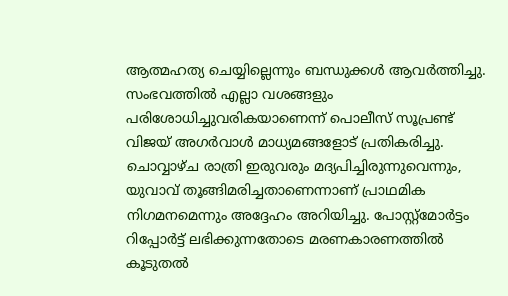ആത്മഹത്യ ചെയ്യില്ലെന്നും ബന്ധുക്കൾ ആവർത്തിച്ചു. സംഭവത്തിൽ എല്ലാ വശങ്ങളും പരിശോധിച്ചുവരികയാണെന്ന് പൊലീസ് സൂപ്രണ്ട് വിജയ് അഗർവാൾ മാധ്യമങ്ങളോട് പ്രതികരിച്ചു.
ചൊവ്വാഴ്ച രാത്രി ഇരുവരും മദ്യപിച്ചിരുന്നുവെന്നും, യുവാവ് തൂങ്ങിമരിച്ചതാണെന്നാണ് പ്രാഥമിക നിഗമനമെന്നും അദ്ദേഹം അറിയിച്ചു. പോസ്റ്റ്മോർട്ടം റിപ്പോർട്ട് ലഭിക്കുന്നതോടെ മരണകാരണത്തിൽ കൂടുതൽ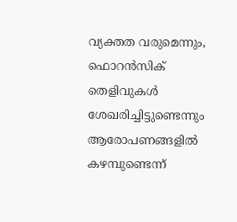വ്യക്തത വരുമെന്നും, ഫൊറൻസിക് തെളിവുകൾ ശേഖരിച്ചിട്ടുണ്ടെന്നും ആരോപണങ്ങളിൽ കഴമ്പുണ്ടെന്ന്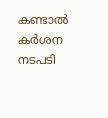കണ്ടാൽ കർശന നടപടി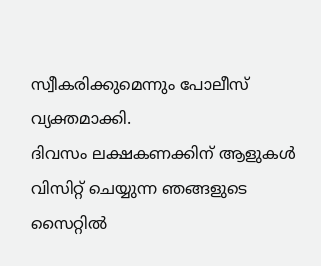സ്വീകരിക്കുമെന്നും പോലീസ് വ്യക്തമാക്കി.
ദിവസം ലക്ഷകണക്കിന് ആളുകൾ വിസിറ്റ് ചെയ്യുന്ന ഞങ്ങളുടെ സൈറ്റിൽ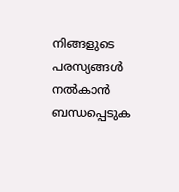നിങ്ങളുടെ പരസ്യങ്ങൾ നൽകാൻ ബന്ധപ്പെടുക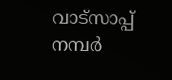വാട്സാപ്പ് നമ്പർ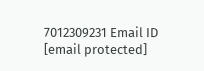7012309231 Email ID [email protected]